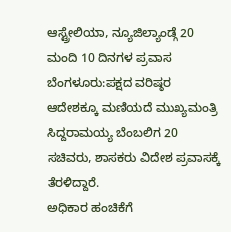ಆಸ್ಟ್ರೇಲಿಯಾ, ನ್ಯೂಜಿಲ್ಯಾಂಡ್ಗೆ 20 ಮಂದಿ 10 ದಿನಗಳ ಪ್ರವಾಸ
ಬೆಂಗಳೂರು:ಪಕ್ಷದ ವರಿಷ್ಠರ ಆದೇಶಕ್ಕೂ ಮಣಿಯದೆ ಮುಖ್ಯಮಂತ್ರಿ ಸಿದ್ದರಾಮಯ್ಯ ಬೆಂಬಲಿಗ 20 ಸಚಿವರು, ಶಾಸಕರು ವಿದೇಶ ಪ್ರವಾಸಕ್ಕೆ ತೆರಳಿದ್ದಾರೆ.
ಅಧಿಕಾರ ಹಂಚಿಕೆಗೆ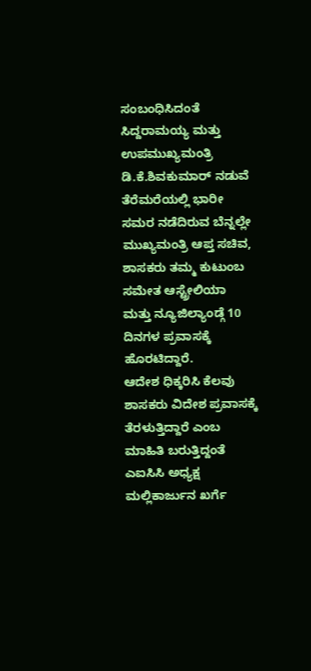ಸಂಬಂಧಿಸಿದಂತೆ ಸಿದ್ದರಾಮಯ್ಯ ಮತ್ತು ಉಪಮುಖ್ಯಮಂತ್ರಿ ಡಿ.ಕೆ.ಶಿವಕುಮಾರ್ ನಡುವೆ ತೆರೆಮರೆಯಲ್ಲಿ ಭಾರೀ ಸಮರ ನಡೆದಿರುವ ಬೆನ್ನಲ್ಲೇ ಮುಖ್ಯಮಂತ್ರಿ ಆಪ್ತ ಸಚಿವ, ಶಾಸಕರು ತಮ್ಮ ಕುಟುಂಬ ಸಮೇತ ಆಸ್ಟ್ರೇಲಿಯಾ ಮತ್ತು ನ್ಯೂಜಿಲ್ಯಾಂಡ್ಗೆ 10 ದಿನಗಳ ಪ್ರವಾಸಕ್ಕೆ ಹೊರಟಿದ್ದಾರೆ.
ಆದೇಶ ಧಿಕ್ಕರಿಸಿ ಕೆಲವು ಶಾಸಕರು ವಿದೇಶ ಪ್ರವಾಸಕ್ಕೆ ತೆರಳುತ್ತಿದ್ದಾರೆ ಎಂಬ ಮಾಹಿತಿ ಬರುತ್ತಿದ್ದಂತೆ ಎಐಸಿಸಿ ಅಧ್ಯಕ್ಷ ಮಲ್ಲಿಕಾರ್ಜುನ ಖರ್ಗೆ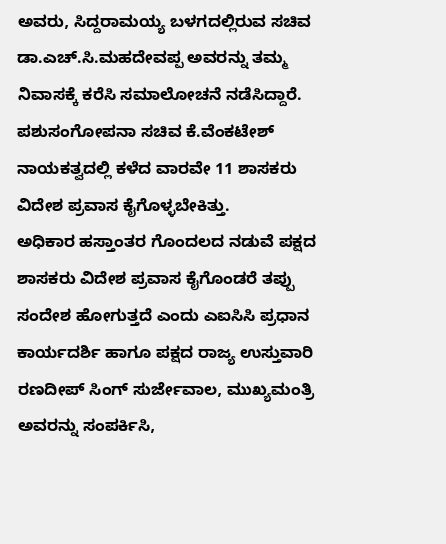ಅವರು, ಸಿದ್ದರಾಮಯ್ಯ ಬಳಗದಲ್ಲಿರುವ ಸಚಿವ ಡಾ.ಎಚ್.ಸಿ.ಮಹದೇವಪ್ಪ ಅವರನ್ನು ತಮ್ಮ ನಿವಾಸಕ್ಕೆ ಕರೆಸಿ ಸಮಾಲೋಚನೆ ನಡೆಸಿದ್ದಾರೆ.
ಪಶುಸಂಗೋಪನಾ ಸಚಿವ ಕೆ.ವೆಂಕಟೇಶ್ ನಾಯಕತ್ವದಲ್ಲಿ ಕಳೆದ ವಾರವೇ 11 ಶಾಸಕರು ವಿದೇಶ ಪ್ರವಾಸ ಕೈಗೊಳ್ಳಬೇಕಿತ್ತು.
ಅಧಿಕಾರ ಹಸ್ತಾಂತರ ಗೊಂದಲದ ನಡುವೆ ಪಕ್ಷದ ಶಾಸಕರು ವಿದೇಶ ಪ್ರವಾಸ ಕೈಗೊಂಡರೆ ತಪ್ಪು ಸಂದೇಶ ಹೋಗುತ್ತದೆ ಎಂದು ಎಐಸಿಸಿ ಪ್ರಧಾನ ಕಾರ್ಯದರ್ಶಿ ಹಾಗೂ ಪಕ್ಷದ ರಾಜ್ಯ ಉಸ್ತುವಾರಿ ರಣದೀಪ್ ಸಿಂಗ್ ಸುರ್ಜೇವಾಲ, ಮುಖ್ಯಮಂತ್ರಿ ಅವರನ್ನು ಸಂಪರ್ಕಿಸಿ,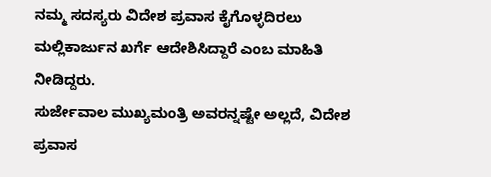ನಮ್ಮ ಸದಸ್ಯರು ವಿದೇಶ ಪ್ರವಾಸ ಕೈಗೊಳ್ಳದಿರಲು ಮಲ್ಲಿಕಾರ್ಜುನ ಖರ್ಗೆ ಆದೇಶಿಸಿದ್ದಾರೆ ಎಂಬ ಮಾಹಿತಿ ನೀಡಿದ್ದರು.
ಸುರ್ಜೇವಾಲ ಮುಖ್ಯಮಂತ್ರಿ ಅವರನ್ನಷ್ಟೇ ಅಲ್ಲದೆ, ವಿದೇಶ ಪ್ರವಾಸ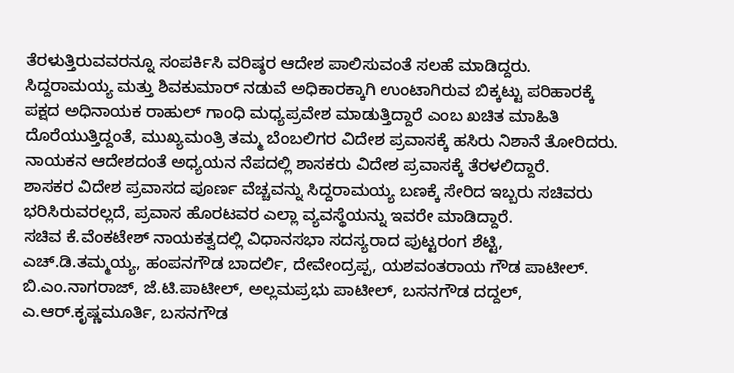ತೆರಳುತ್ತಿರುವವರನ್ನೂ ಸಂಪರ್ಕಿಸಿ ವರಿಷ್ಠರ ಆದೇಶ ಪಾಲಿಸುವಂತೆ ಸಲಹೆ ಮಾಡಿದ್ದರು.
ಸಿದ್ದರಾಮಯ್ಯ ಮತ್ತು ಶಿವಕುಮಾರ್ ನಡುವೆ ಅಧಿಕಾರಕ್ಕಾಗಿ ಉಂಟಾಗಿರುವ ಬಿಕ್ಕಟ್ಟು ಪರಿಹಾರಕ್ಕೆ ಪಕ್ಷದ ಅಧಿನಾಯಕ ರಾಹುಲ್ ಗಾಂಧಿ ಮಧ್ಯಪ್ರವೇಶ ಮಾಡುತ್ತಿದ್ದಾರೆ ಎಂಬ ಖಚಿತ ಮಾಹಿತಿ ದೊರೆಯುತ್ತಿದ್ದಂತೆ, ಮುಖ್ಯಮಂತ್ರಿ ತಮ್ಮ ಬೆಂಬಲಿಗರ ವಿದೇಶ ಪ್ರವಾಸಕ್ಕೆ ಹಸಿರು ನಿಶಾನೆ ತೋರಿದರು.
ನಾಯಕನ ಆದೇಶದಂತೆ ಅಧ್ಯಯನ ನೆಪದಲ್ಲಿ ಶಾಸಕರು ವಿದೇಶ ಪ್ರವಾಸಕ್ಕೆ ತೆರಳಲಿದ್ದಾರೆ.
ಶಾಸಕರ ವಿದೇಶ ಪ್ರವಾಸದ ಪೂರ್ಣ ವೆಚ್ಚವನ್ನು ಸಿದ್ದರಾಮಯ್ಯ ಬಣಕ್ಕೆ ಸೇರಿದ ಇಬ್ಬರು ಸಚಿವರು ಭರಿಸಿರುವರಲ್ಲದೆ, ಪ್ರವಾಸ ಹೊರಟವರ ಎಲ್ಲಾ ವ್ಯವಸ್ಥೆಯನ್ನು ಇವರೇ ಮಾಡಿದ್ದಾರೆ.
ಸಚಿವ ಕೆ.ವೆಂಕಟೇಶ್ ನಾಯಕತ್ವದಲ್ಲಿ ವಿಧಾನಸಭಾ ಸದಸ್ಯರಾದ ಪುಟ್ಟರಂಗ ಶೆಟ್ಟಿ, ಎಚ್.ಡಿ.ತಮ್ಮಯ್ಯ, ಹಂಪನಗೌಡ ಬಾದರ್ಲಿ, ದೇವೇಂದ್ರಪ್ಪ, ಯಶವಂತರಾಯ ಗೌಡ ಪಾಟೀಲ್.
ಬಿ.ಎಂ.ನಾಗರಾಜ್, ಜೆ.ಟಿ.ಪಾಟೀಲ್, ಅಲ್ಲಮಪ್ರಭು ಪಾಟೀಲ್, ಬಸನಗೌಡ ದದ್ದಲ್, ಎ.ಆರ್.ಕೃಷ್ಣಮೂರ್ತಿ, ಬಸನಗೌಡ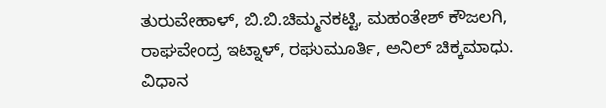ತುರುವೇಹಾಳ್, ಬಿ.ಬಿ.ಚಿಮ್ಮನಕಟ್ಟಿ, ಮಹಂತೇಶ್ ಕೌಜಲಗಿ, ರಾಘವೇಂದ್ರ ಇಟ್ನಾಳ್, ರಘುಮೂರ್ತಿ, ಅನಿಲ್ ಚಿಕ್ಕಮಾಧು.
ವಿಧಾನ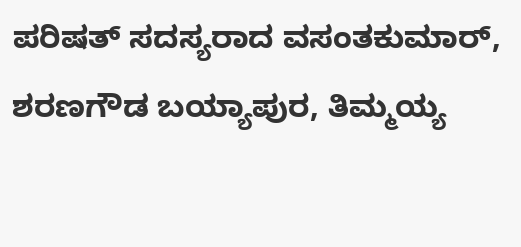ಪರಿಷತ್ ಸದಸ್ಯರಾದ ವಸಂತಕುಮಾರ್, ಶರಣಗೌಡ ಬಯ್ಯಾಪುರ, ತಿಮ್ಮಯ್ಯ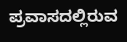ಪ್ರವಾಸದಲ್ಲಿರುವ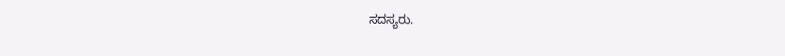ಸದಸ್ಯರು.